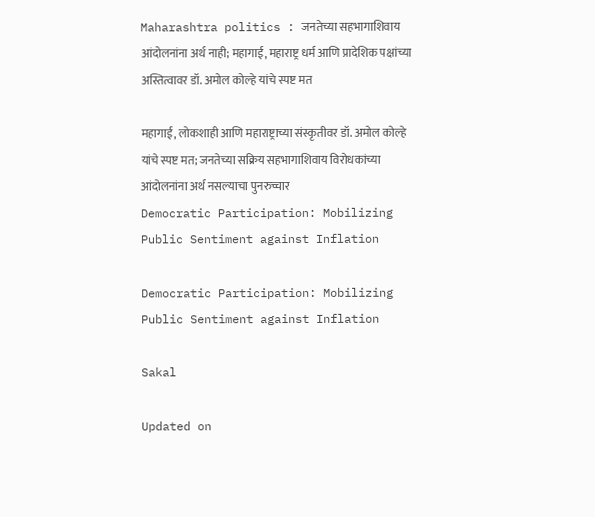Maharashtra politics : जनतेच्या सहभागाशिवाय आंदोलनांना अर्थ नाही; महागाई, महाराष्ट्र धर्म आणि प्रादेशिक पक्षांच्या अस्तित्वावर डॉ. अमोल कोल्हे यांचे स्पष्ट मत

महागाई, लोकशाही आणि महाराष्ट्राच्या संस्कृतीवर डॉ. अमोल कोल्हे यांचे स्पष्ट मत; जनतेच्या सक्रिय सहभागाशिवाय विरोधकांच्या आंदोलनांना अर्थ नसल्याचा पुनरुच्चार
Democratic Participation: Mobilizing Public Sentiment against Inflation

Democratic Participation: Mobilizing Public Sentiment against Inflation

Sakal

Updated on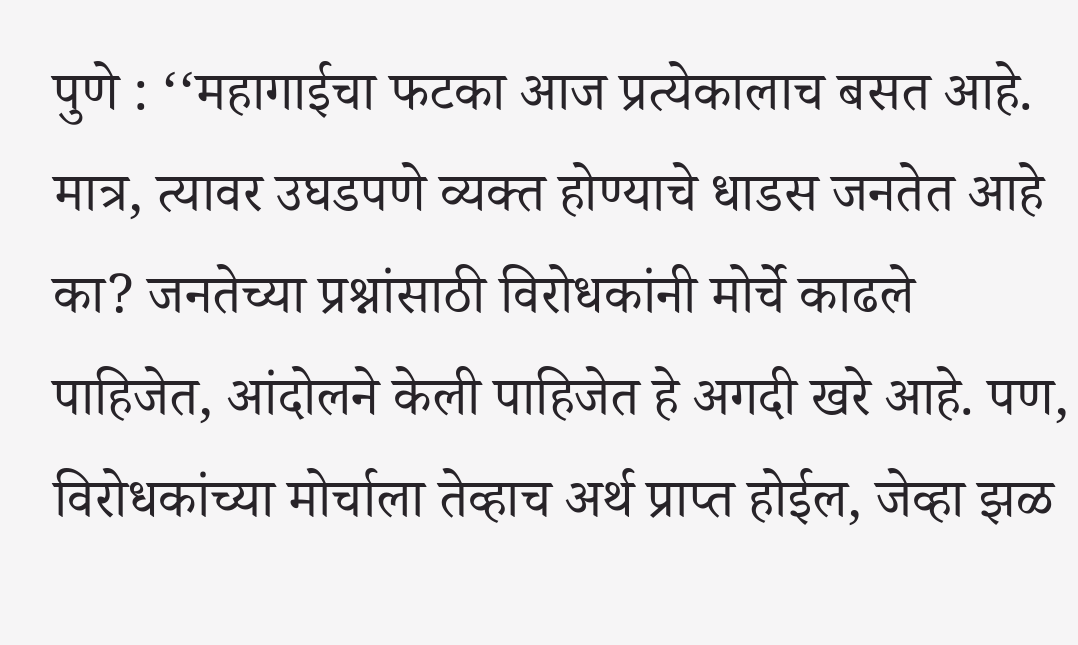पुणे : ‘‘महागाईचा फटका आज प्रत्येकालाच बसत आहे. मात्र, त्यावर उघडपणे व्यक्त होण्याचे धाडस जनतेत आहे का? जनतेच्या प्रश्नांसाठी विरोधकांनी मोर्चे काढले पाहिजेत, आंदोलने केली पाहिजेत हे अगदी खरे आहे. पण, विरोधकांच्या मोर्चाला तेव्हाच अर्थ प्राप्त होईल, जेव्हा झळ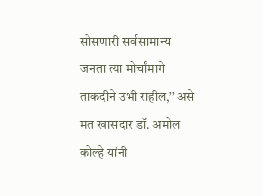सोसणारी सर्वसामान्य जनता त्या मोर्चांमागे ताकदीने उभी राहील,’’ असे मत खासदार डॉ. अमोल कोल्हे यांनी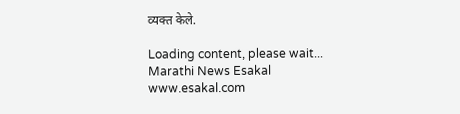व्यक्त केले.

Loading content, please wait...
Marathi News Esakal
www.esakal.com